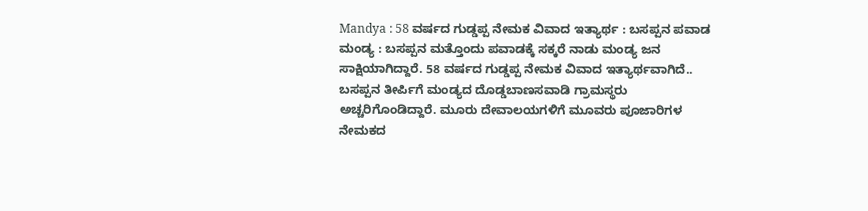Mandya : 58 ವರ್ಷದ ಗುಡ್ಡಪ್ಪ ನೇಮಕ ವಿವಾದ ಇತ್ಯಾರ್ಥ : ಬಸಪ್ಪನ ಪವಾಡ
ಮಂಡ್ಯ : ಬಸಪ್ಪನ ಮತ್ತೊಂದು ಪವಾಡಕ್ಕೆ ಸಕ್ಕರೆ ನಾಡು ಮಂಡ್ಯ ಜನ ಸಾಕ್ಷಿಯಾಗಿದ್ದಾರೆ. 58 ವರ್ಷದ ಗುಡ್ಡಪ್ಪ ನೇಮಕ ವಿವಾದ ಇತ್ಯಾರ್ಥವಾಗಿದೆ.. ಬಸಪ್ಪನ ತೀರ್ಪಿಗೆ ಮಂಡ್ಯದ ದೊಡ್ಡಬಾಣಸವಾಡಿ ಗ್ರಾಮಸ್ಥರು ಅಚ್ಚರಿಗೊಂಡಿದ್ದಾರೆ. ಮೂರು ದೇವಾಲಯಗಳಿಗೆ ಮೂವರು ಪೂಜಾರಿಗಳ ನೇಮಕದ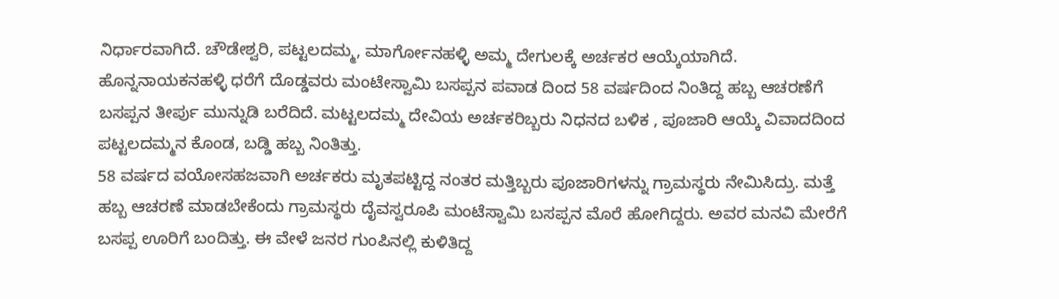ನಿರ್ಧಾರವಾಗಿದೆ. ಚೌಡೇಶ್ವರಿ, ಪಟ್ಟಲದಮ್ಮ, ಮಾರ್ಗೋನಹಳ್ಳಿ ಅಮ್ಮ ದೇಗುಲಕ್ಕೆ ಅರ್ಚಕರ ಆಯ್ಕೆಯಾಗಿದೆ.
ಹೊನ್ನನಾಯಕನಹಳ್ಳಿ ಧರೆಗೆ ದೊಡ್ಡವರು ಮಂಟೇಸ್ವಾಮಿ ಬಸಪ್ಪನ ಪವಾಡ ದಿಂದ 58 ವರ್ಷದಿಂದ ನಿಂತಿದ್ದ ಹಬ್ಬ ಆಚರಣೆಗೆ ಬಸಪ್ಪನ ತೀರ್ಪು ಮುನ್ನುಡಿ ಬರೆದಿದೆ. ಮಟ್ಟಲದಮ್ಮ ದೇವಿಯ ಅರ್ಚಕರಿಬ್ಬರು ನಿಧನದ ಬಳಿಕ , ಪೂಜಾರಿ ಆಯ್ಕೆ ವಿವಾದದಿಂದ ಪಟ್ಟಲದಮ್ಮನ ಕೊಂಡ, ಬಡ್ಡಿ ಹಬ್ಬ ನಿಂತಿತ್ತು.
58 ವರ್ಷದ ವಯೋಸಹಜವಾಗಿ ಅರ್ಚಕರು ಮೃತಪಟ್ಟಿದ್ದ ನಂತರ ಮತ್ತಿಬ್ಬರು ಪೂಜಾರಿಗಳನ್ನು ಗ್ರಾಮಸ್ಥರು ನೇಮಿಸಿದ್ರು. ಮತ್ತೆ ಹಬ್ಬ ಆಚರಣೆ ಮಾಡಬೇಕೆಂದು ಗ್ರಾಮಸ್ಥರು ದೈವಸ್ವರೂಪಿ ಮಂಟೆಸ್ವಾಮಿ ಬಸಪ್ಪನ ಮೊರೆ ಹೋಗಿದ್ದರು. ಅವರ ಮನವಿ ಮೇರೆಗೆ ಬಸಪ್ಪ ಊರಿಗೆ ಬಂದಿತ್ತು. ಈ ವೇಳೆ ಜನರ ಗುಂಪಿನಲ್ಲಿ ಕುಳಿತಿದ್ದ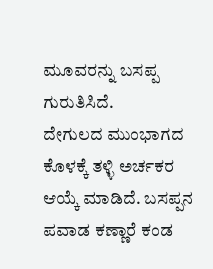ಮೂವರನ್ನು ಬಸಪ್ಪ ಗುರುತಿಸಿದೆ.
ದೇಗುಲದ ಮುಂಭಾಗದ ಕೊಳಕ್ಕೆ ತಳ್ಳಿ ಅರ್ಚಕರ ಆಯ್ಕೆ ಮಾಡಿದೆ. ಬಸಪ್ಪನ ಪವಾಡ ಕಣ್ಣಾರೆ ಕಂಡ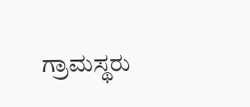ಗ್ರಾಮಸ್ಥರು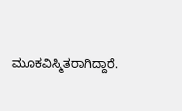ಮೂಕವಿಸ್ಮಿತರಾಗಿದ್ದಾರೆ.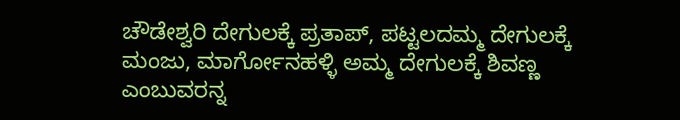ಚೌಡೇಶ್ವರಿ ದೇಗುಲಕ್ಕೆ ಪ್ರತಾಪ್, ಪಟ್ಟಲದಮ್ಮ ದೇಗುಲಕ್ಕೆ ಮಂಜು, ಮಾರ್ಗೋನಹಳ್ಳಿ ಅಮ್ಮ ದೇಗುಲಕ್ಕೆ ಶಿವಣ್ಣ ಎಂಬುವರನ್ನ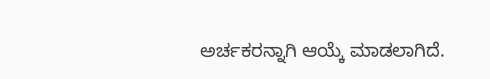ಅರ್ಚಕರನ್ನಾಗಿ ಆಯ್ಕೆ ಮಾಡಲಾಗಿದೆ.